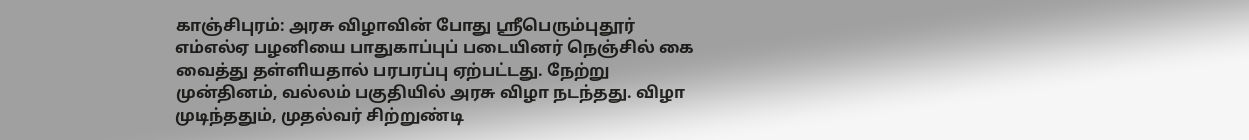காஞ்சிபுரம்: அரசு விழாவின் போது ஸ்ரீபெரும்புதூர் எம்எல்ஏ பழனியை பாதுகாப்புப் படையினர் நெஞ்சில் கை வைத்து தள்ளியதால் பரபரப்பு ஏற்பட்டது. நேற்று முன்தினம், வல்லம் பகுதியில் அரசு விழா நடந்தது. விழா முடிந்ததும், முதல்வர் சிற்றுண்டி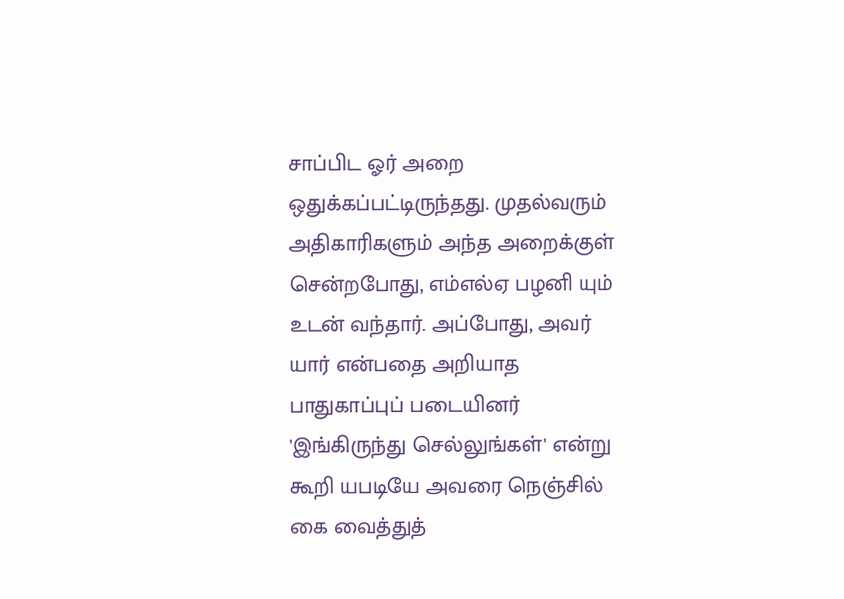சாப்பிட ஓர் அறை ஒதுக்கப்பட்டிருந்தது. முதல்வரும் அதிகாரிகளும் அந்த அறைக்குள் சென்றபோது, எம்எல்ஏ பழனி யும் உடன் வந்தார். அப்போது, அவர் யார் என்பதை அறியாத பாதுகாப்புப் படையினர் 'இங்கிருந்து செல்லுங்கள்' என்று கூறி யபடியே அவரை நெஞ்சில் கை வைத்துத்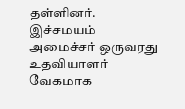தள்ளினர். இச்சமயம் அமைச்சர் ஒருவரது உதவியாளர் வேகமாக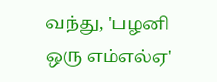வந்து, 'பழனி ஒரு எம்எல்ஏ'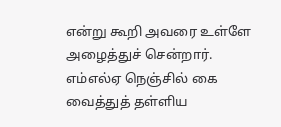என்று கூறி அவரை உள்ளே அழைத்துச் சென்றார்.
எம்எல்ஏ நெஞ்சில் கை வைத்துத் தள்ளிய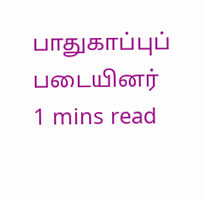பாதுகாப்புப் படையினர்
1 mins read